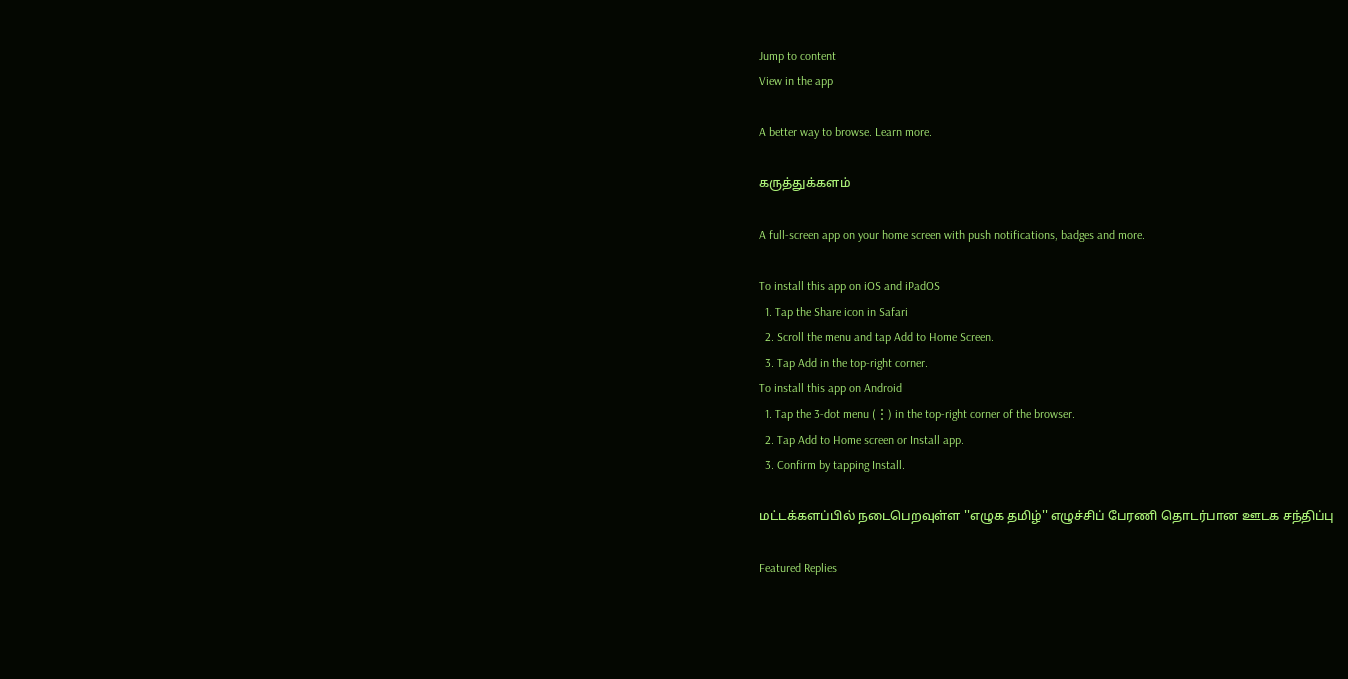Jump to content
View in the app

A better way to browse. Learn more.

கருத்துக்களம்

A full-screen app on your home screen with push notifications, badges and more.

To install this app on iOS and iPadOS
  1. Tap the Share icon in Safari
  2. Scroll the menu and tap Add to Home Screen.
  3. Tap Add in the top-right corner.
To install this app on Android
  1. Tap the 3-dot menu (⋮) in the top-right corner of the browser.
  2. Tap Add to Home screen or Install app.
  3. Confirm by tapping Install.

மட்டக்களப்பில் நடைபெறவுள்ள ''எழுக தமிழ்'' எழுச்சிப் பேரணி தொடர்பான ஊடக சந்திப்பு

Featured Replies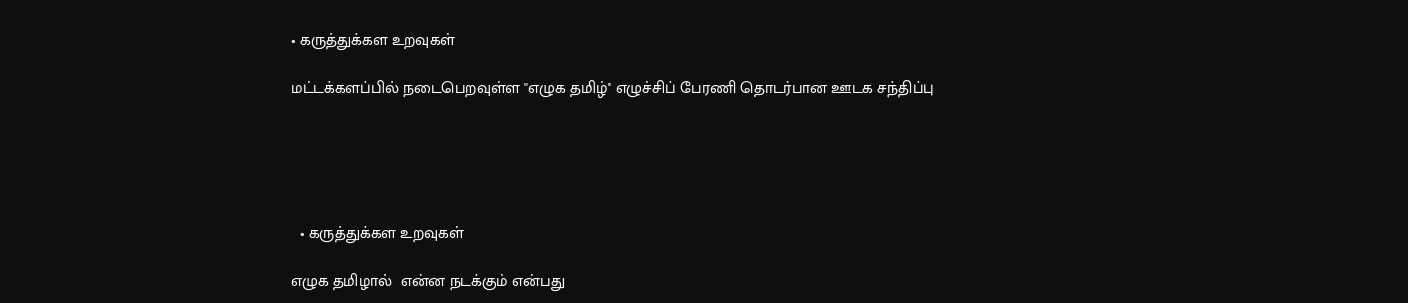• கருத்துக்கள உறவுகள்

மட்டக்களப்பில் நடைபெறவுள்ள ''எழுக தமிழ்'' எழுச்சிப் பேரணி தொடர்பான ஊடக சந்திப்பு





  • கருத்துக்கள உறவுகள்

எழுக தமிழால்  என்ன நடக்கும் என்பது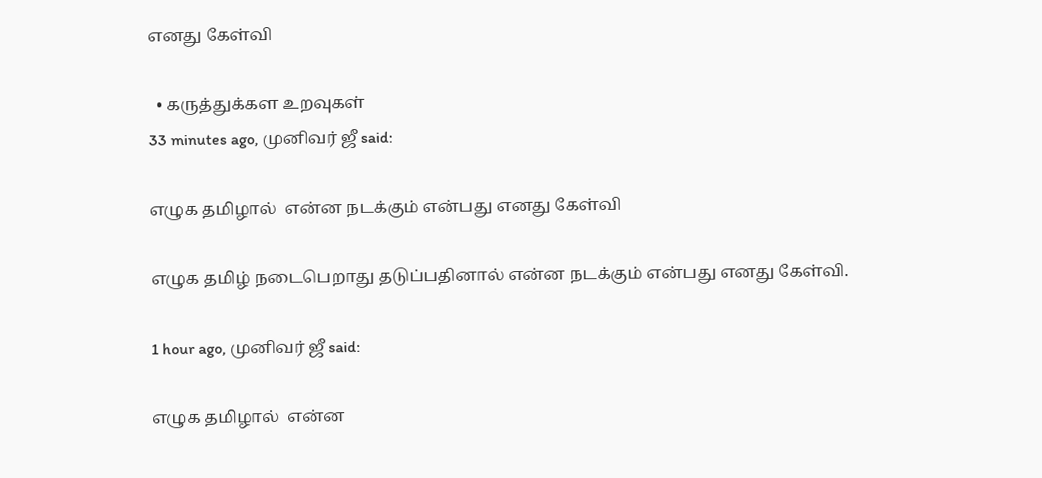எனது கேள்வி

  • கருத்துக்கள உறவுகள்
33 minutes ago, முனிவர் ஜீ said:

எழுக தமிழால்  என்ன நடக்கும் என்பது எனது கேள்வி

எழுக தமிழ் நடைபெறாது தடுப்பதினால் என்ன நடக்கும் என்பது எனது கேள்வி.

1 hour ago, முனிவர் ஜீ said:

எழுக தமிழால்  என்ன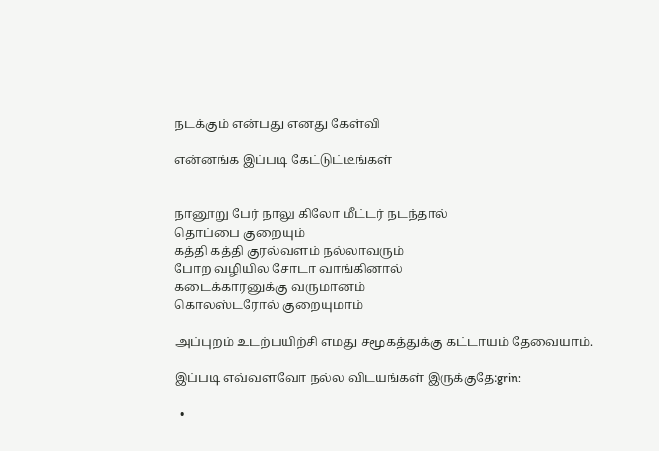நடக்கும் என்பது எனது கேள்வி

என்னங்க இப்படி கேட்டுட்டீங்கள்


நானூறு பேர் நாலு கிலோ மீட்டர் நடந்தால்
தொப்பை குறையும்
கத்தி கத்தி குரல்வளம் நல்லாவரும்
போற வழியில சோடா வாங்கினால்
கடைக்காரனுக்கு வருமானம்
கொலஸ்டரோல் குறையுமாம்

அப்புறம் உடற்பயிற்சி எமது சமூகத்துக்கு கட்டாயம் தேவையாம்.

இப்படி எவ்வளவோ நல்ல விடயங்கள் இருக்குதே:grin:

  •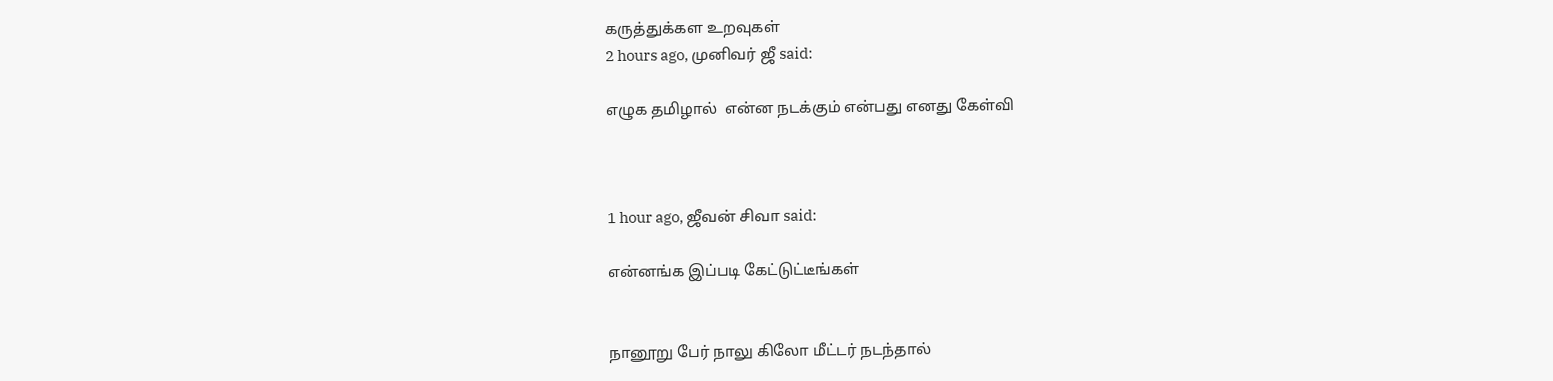கருத்துக்கள உறவுகள்
2 hours ago, முனிவர் ஜீ said:

எழுக தமிழால்  என்ன நடக்கும் என்பது எனது கேள்வி



1 hour ago, ஜீவன் சிவா said:

என்னங்க இப்படி கேட்டுட்டீங்கள்


நானூறு பேர் நாலு கிலோ மீட்டர் நடந்தால்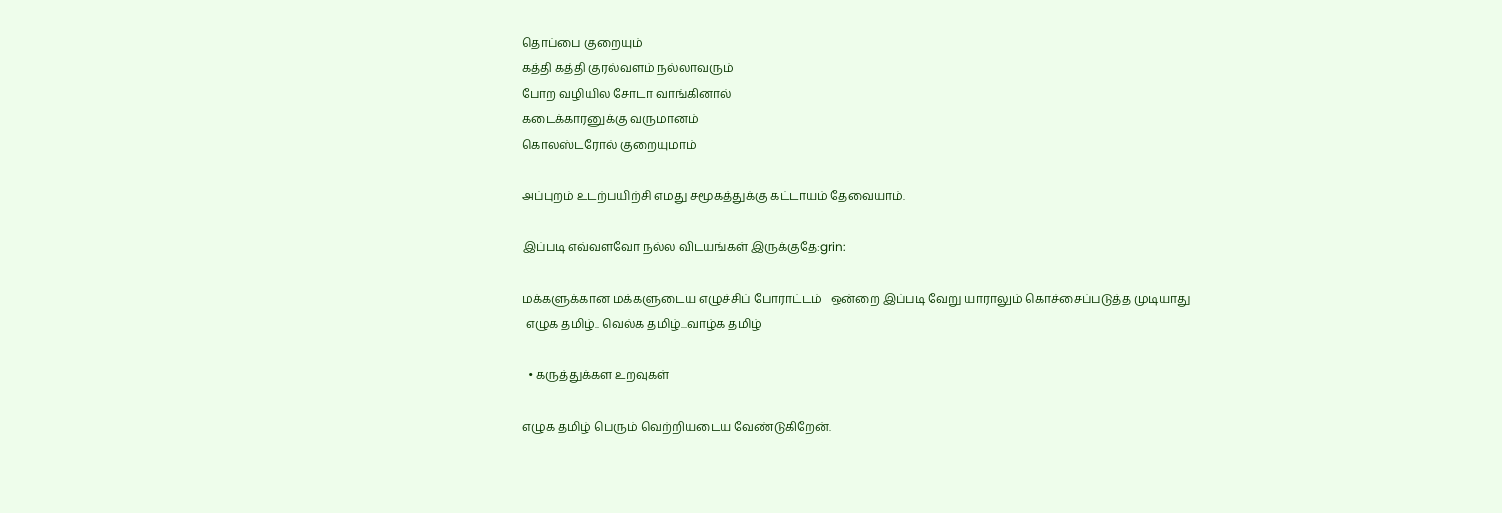தொப்பை குறையும்
கத்தி கத்தி குரல்வளம் நல்லாவரும்
போற வழியில சோடா வாங்கினால்
கடைக்காரனுக்கு வருமானம்
கொலஸ்டரோல் குறையுமாம்

அப்புறம் உடற்பயிற்சி எமது சமூகத்துக்கு கட்டாயம் தேவையாம்.

இப்படி எவ்வளவோ நல்ல விடயங்கள் இருக்குதே:grin:

மக்களுக்கான மக்களுடைய எழுச்சிப் போராட்டம்   ஒன்றை இப்படி வேறு யாராலும் கொச்சைப்படுத்த முடியாது
 எழுக தமிழ்.. வெல்க தமிழ்...வாழ்க தமிழ்

  • கருத்துக்கள உறவுகள்

எழுக தமிழ் பெரும் வெற்றியடைய வேண்டுகிறேன்.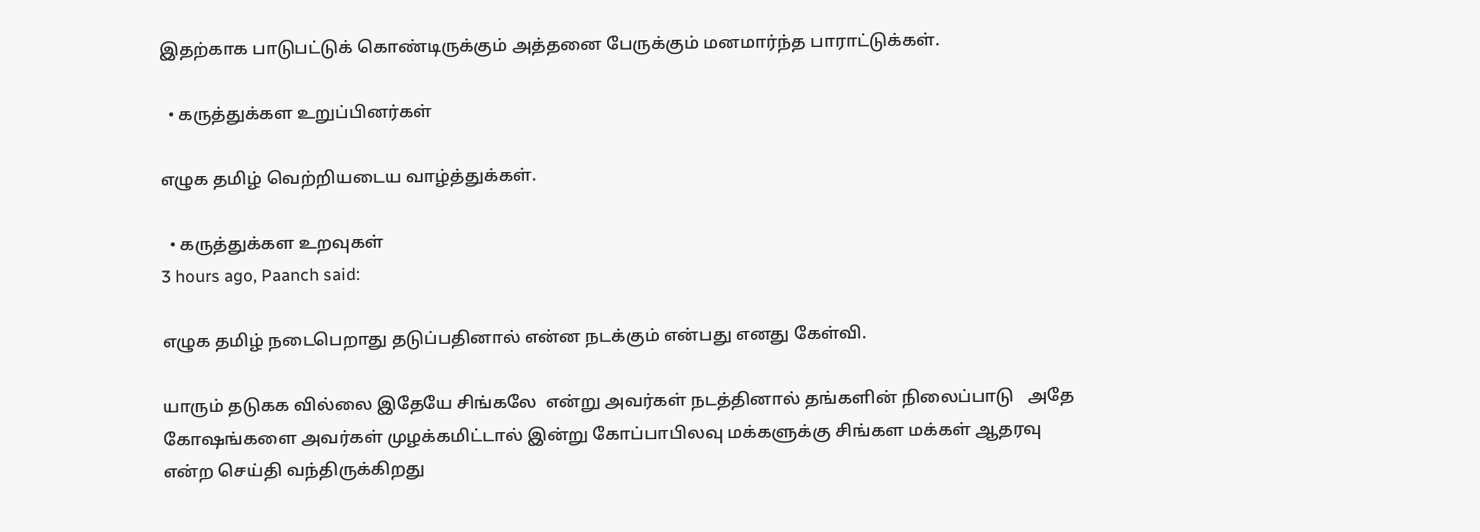இதற்காக பாடுபட்டுக் கொண்டிருக்கும் அத்தனை பேருக்கும் மனமார்ந்த பாராட்டுக்கள்.

  • கருத்துக்கள உறுப்பினர்கள்

எழுக தமிழ் வெற்றியடைய வாழ்த்துக்கள்.

  • கருத்துக்கள உறவுகள்
3 hours ago, Paanch said:

எழுக தமிழ் நடைபெறாது தடுப்பதினால் என்ன நடக்கும் என்பது எனது கேள்வி.

யாரும் தடுகக வில்லை இதேயே சிங்கலே  என்று அவர்கள் நடத்தினால் தங்களின் நிலைப்பாடு   அதே கோஷங்களை அவர்கள் முழக்கமிட்டால் இன்று கோப்பாபிலவு மக்களுக்கு சிங்கள மக்கள் ஆதரவு என்ற செய்தி வந்திருக்கிறது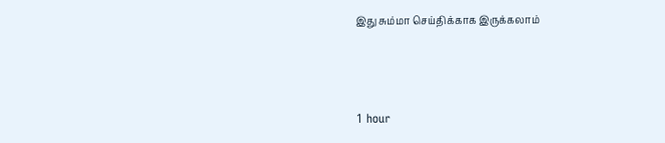இது சும்மா செய்திக்காக இருக்கலாம்



1 hour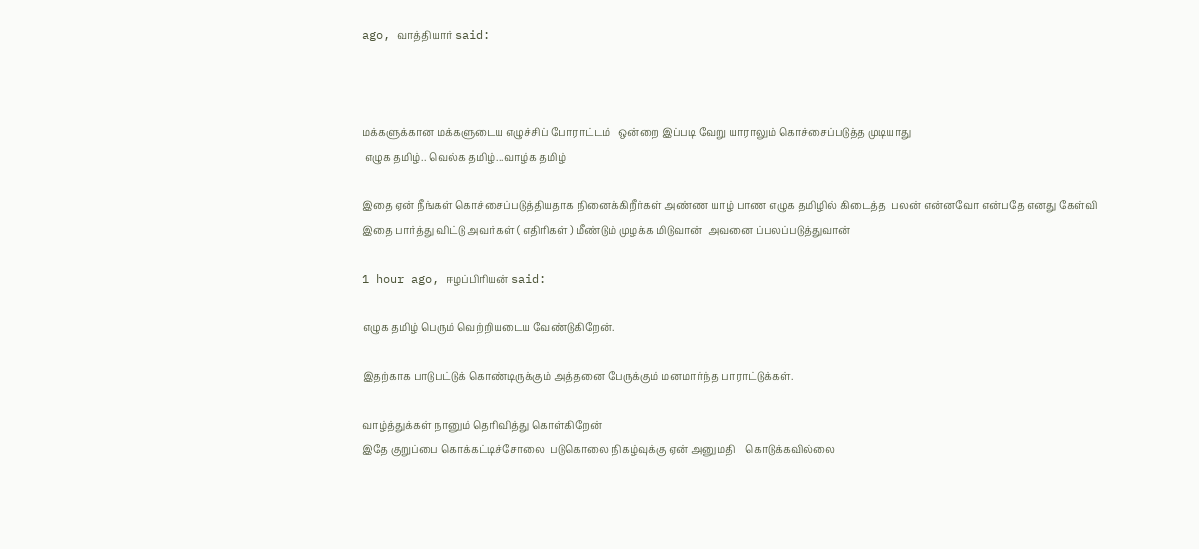ago, வாத்தியார் said:



மக்களுக்கான மக்களுடைய எழுச்சிப் போராட்டம்   ஒன்றை இப்படி வேறு யாராலும் கொச்சைப்படுத்த முடியாது
 எழுக தமிழ்.. வெல்க தமிழ்...வாழ்க தமிழ்

இதை ஏன் நீங்கள் கொச்சைப்படுத்தியதாக நினைக்கிறீர்கள் அண்ண யாழ் பாண எழுக தமிழில் கிடைத்த  பலன் என்னவோ என்பதே எனது கேள்வி  இதை பார்த்து விட்டு அவர்கள் ( எதிரிகள் ) மீண்டும் முழக்க மிடுவான்  அவனை ப்பலப்படுத்துவான்

1 hour ago, ஈழப்பிரியன் said:

எழுக தமிழ் பெரும் வெற்றியடைய வேண்டுகிறேன்.

இதற்காக பாடுபட்டுக் கொண்டிருக்கும் அத்தனை பேருக்கும் மனமார்ந்த பாராட்டுக்கள்.

வாழ்த்துக்கள் நானும் தெரிவித்து கொள்கிறேன்
இதே குறுப்பை கொக்கட்டிச்சோலை  படுகொலை நிகழ்வுக்கு ஏன் அனுமதி    கொடுக்கவில்லை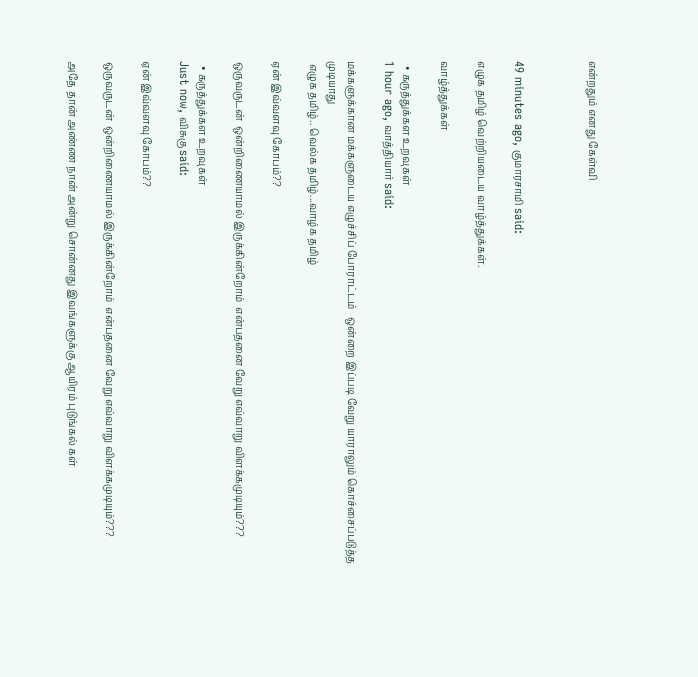என்றதும் எனது கேள்வி



49 minutes ago, குமாரசாமி said:

எழுக தமிழ் வெற்றியடைய வாழ்த்துக்கள்.

வாழ்த்துக்கள்

  • கருத்துக்கள உறவுகள்
1 hour ago, வாத்தியார் said:

மக்களுக்கான மக்களுடைய எழுச்சிப் போராட்டம்   ஒன்றை இப்படி வேறு யாராலும் கொச்சைப்படுத்த முடியாது
 எழுக தமிழ்.. வெல்க தமிழ்...வாழ்க தமிழ்

ஏன் இவ்வளவு கோபம்??

ஒருவருடன்  ஒன்றிணையாமல் இருக்கின்றோம்  என்பதனை வேறு எவ்வாறு விளக்கமுடியும்???

  • கருத்துக்கள உறவுகள்
Just now, விசுகு said:

ஏன் இவ்வளவு கோபம்??

ஒருவருடன்  ஒன்றிணையாமல் இருக்கின்றோம்  என்பதனை வேறு எவ்வாறு விளக்கமுடியும்???

அதே தான் அண்ண நான் அன்று சொன்னது இவங்களுக்கு ஆயிரம் புடுங்கல் கள்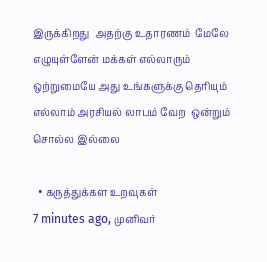இருக்கிறது  அதற்கு உதாரணம்  மேலே எழுயுள்ளேன் மக்கள் எல்லாரும் ஒற்றுமையே அது உங்களுக்கு தெரியும்  எல்லாம் அரசியல் லாபம் வேற  ஒன்றும் சொல்ல இல்லை

  • கருத்துக்கள உறவுகள்
7 minutes ago, முனிவர்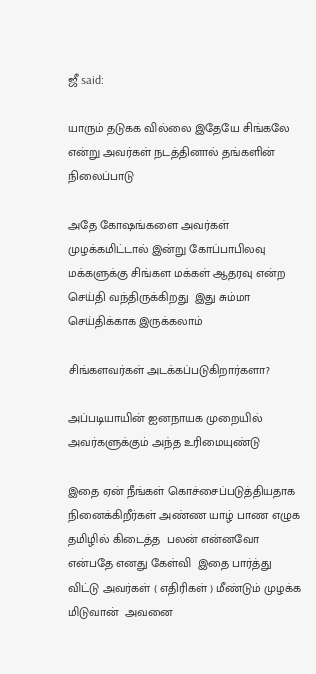ஜீ said:

யாரும் தடுகக வில்லை இதேயே சிங்கலே  என்று அவர்கள் நடத்தினால் தங்களின் நிலைப்பாடு

அதே கோஷங்களை அவர்கள் முழக்கமிட்டால் இன்று கோப்பாபிலவு மக்களுக்கு சிங்கள மக்கள் ஆதரவு என்ற செய்தி வந்திருக்கிறது  இது சும்மா செய்திக்காக இருக்கலாம்

சிங்களவர்கள் அடக்கப்படுகிறார்களா?

அப்படியாயின் ஐனநாயக முறையில் அவர்களுக்கும் அந்த உரிமையுண்டு

இதை ஏன் நீங்கள் கொச்சைப்படுத்தியதாக நினைக்கிறீர்கள் அண்ண யாழ் பாண எழுக தமிழில் கிடைத்த  பலன் என்னவோ என்பதே எனது கேள்வி  இதை பார்த்து விட்டு அவர்கள் ( எதிரிகள் ) மீண்டும் முழக்க மிடுவான்  அவனை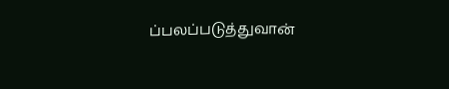ப்பலப்படுத்துவான்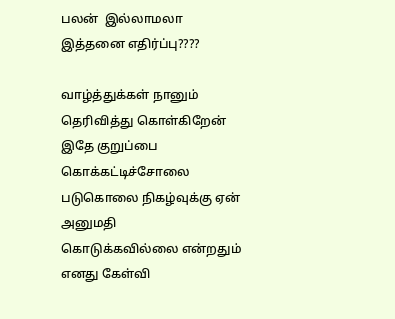பலன்  இல்லாமலா இத்தனை எதிர்ப்பு????

வாழ்த்துக்கள் நானும் தெரிவித்து கொள்கிறேன்
இதே குறுப்பை கொக்கட்டிச்சோலை  படுகொலை நிகழ்வுக்கு ஏன் அனுமதி    கொடுக்கவில்லை என்றதும் எனது கேள்வி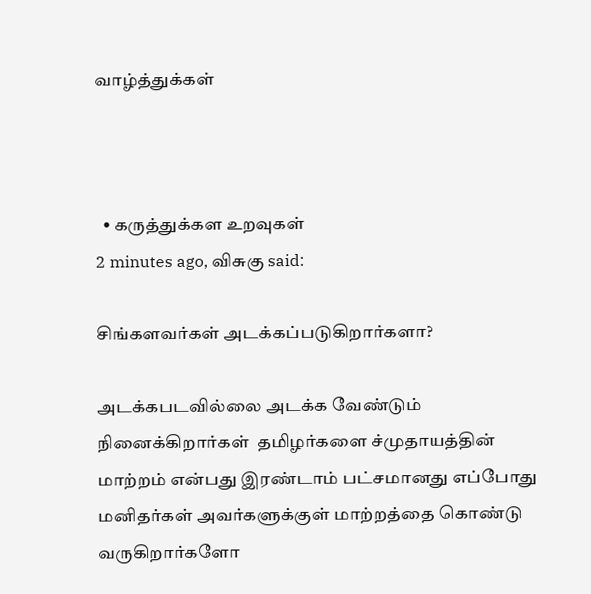வாழ்த்துக்கள்



  • கருத்துக்கள உறவுகள்
2 minutes ago, விசுகு said:

சிங்களவர்கள் அடக்கப்படுகிறார்களா?

அடக்கபடவில்லை அடக்க வேண்டும்  நினைக்கிறார்கள்  தமிழர்களை ச்முதாயத்தின் மாற்றம் என்பது இரண்டாம் பட்சமானது எப்போது மனிதர்கள் அவர்களுக்குள் மாற்றத்தை கொண்டு வருகிறார்களோ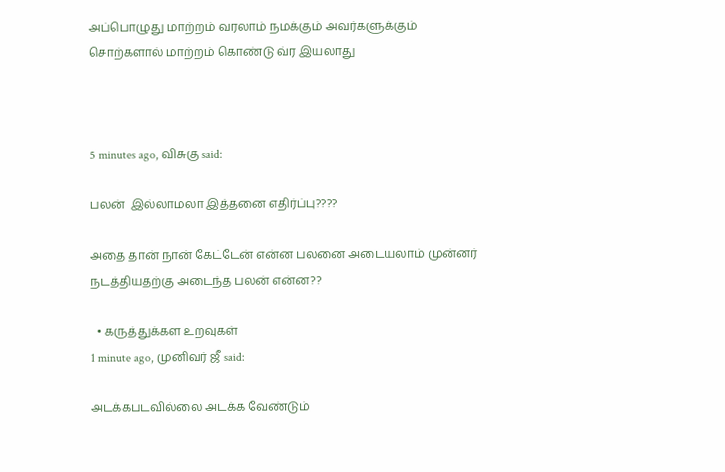அப்பொழுது மாற்றம் வரலாம் நமக்கும் அவர்களுக்கும்  சொற்களால் மாற்றம் கொண்டு வ்ர இயலாது



5 minutes ago, விசுகு said:

பலன்  இல்லாமலா இத்தனை எதிர்ப்பு????

அதை தான் நான் கேட்டேன் என்ன பலனை அடையலாம் முன்னர் நடத்தியதற்கு அடைந்த பலன் என்ன??

  • கருத்துக்கள உறவுகள்
1 minute ago, முனிவர் ஜீ said:

அடக்கபடவில்லை அடக்க வேண்டும்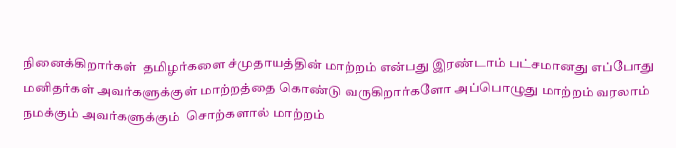நினைக்கிறார்கள்  தமிழர்களை ச்முதாயத்தின் மாற்றம் என்பது இரண்டாம் பட்சமானது எப்போது மனிதர்கள் அவர்களுக்குள் மாற்றத்தை கொண்டு வருகிறார்களோ அப்பொழுது மாற்றம் வரலாம் நமக்கும் அவர்களுக்கும்  சொற்களால் மாற்றம்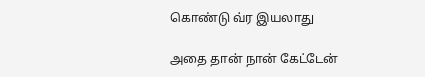கொண்டு வ்ர இயலாது

அதை தான் நான் கேட்டேன்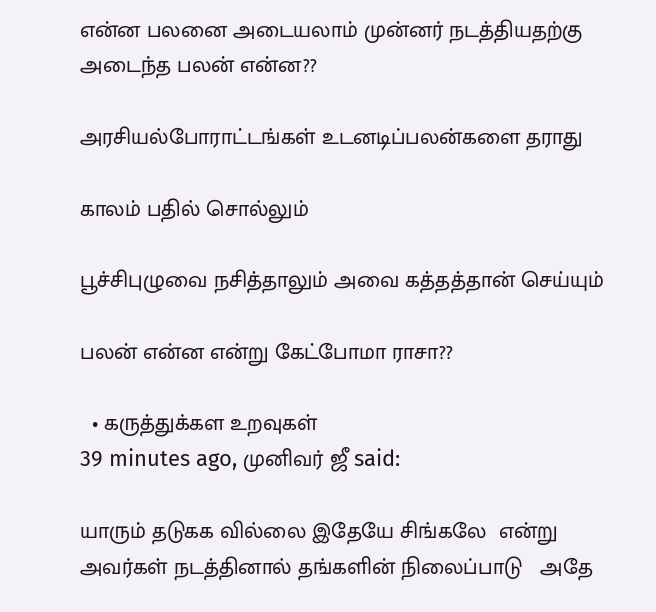என்ன பலனை அடையலாம் முன்னர் நடத்தியதற்கு அடைந்த பலன் என்ன??

அரசியல்போராட்டங்கள் உடனடிப்பலன்களை தராது

காலம் பதில் சொல்லும்

பூச்சிபுழுவை நசித்தாலும் அவை கத்தத்தான் செய்யும்

பலன் என்ன என்று கேட்போமா ராசா??

  • கருத்துக்கள உறவுகள்
39 minutes ago, முனிவர் ஜீ said:

யாரும் தடுகக வில்லை இதேயே சிங்கலே  என்று அவர்கள் நடத்தினால் தங்களின் நிலைப்பாடு   அதே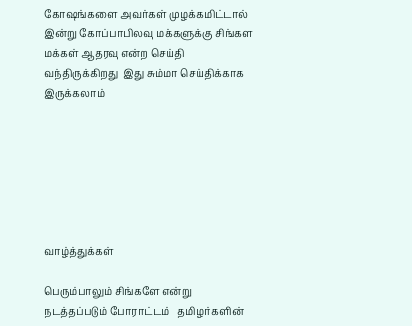கோஷங்களை அவர்கள் முழக்கமிட்டால் இன்று கோப்பாபிலவு மக்களுக்கு சிங்கள மக்கள் ஆதரவு என்ற செய்தி வந்திருக்கிறது  இது சும்மா செய்திக்காக இருக்கலாம்







வாழ்த்துக்கள்

பெரும்பாலும் சிங்களே என்று நடத்தப்படும் போராட்டம்   தமிழர்களின்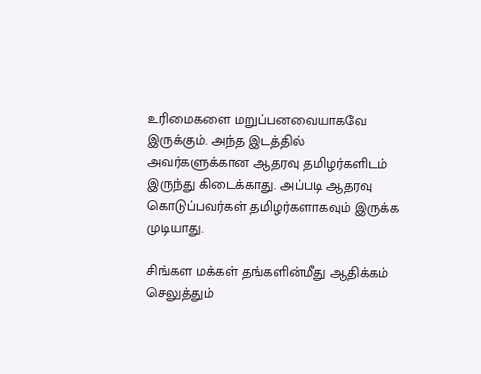உரிமைகளை மறுப்பனவையாகவே இருக்கும். அந்த இடத்தில் அவர்களுக்கான ஆதரவு தமிழர்களிடம் இருந்து கிடைக்காது. அப்படி ஆதரவு கொடுப்பவர்கள் தமிழர்களாகவும் இருக்க முடியாது.

சிங்கள மக்கள் தங்களின்மீது ஆதிக்கம் செலுத்தும்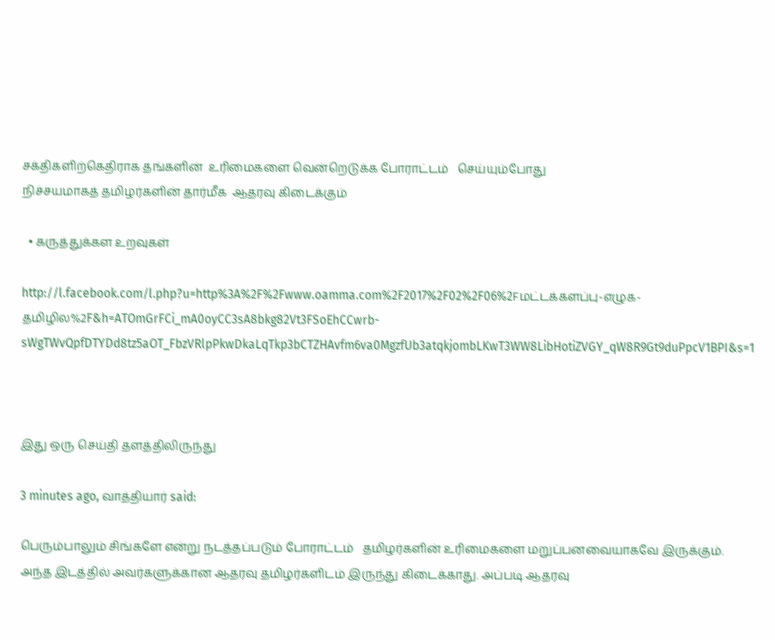சக்திகளிற்கெதிராக தங்களின்  உரிமைகளை வென்றெடுக்க போராட்டம்   செய்யும்போது
நிச்சயமாகத் தமிழர்களின் தார்மீக  ஆதரவு கிடைக்கும்

  • கருத்துக்கள உறவுகள்

http://l.facebook.com/l.php?u=http%3A%2F%2Fwww.oamma.com%2F2017%2F02%2F06%2Fமட்டக்களப்பு-எழுக-தமிழில%2F&h=ATOmGrFCi_mA0oyCC3sA8bkg82Vt3FSoEhCCwrb-sWgTWvQpfDTYDd8tz5aOT_FbzVRlpPkwDkaLqTkp3bCTZHAvfm6va0MgzfUb3atqkjombLKwT3WW8LibHotiZVGY_qW8R9Gt9duPpcV1BPI&s=1



இது ஒரு செய்தி தளத்திலிருந்து

3 minutes ago, வாத்தியார் said:

பெரும்பாலும் சிங்களே என்று நடத்தப்படும் போராட்டம்   தமிழர்களின் உரிமைகளை மறுப்பனவையாகவே இருக்கும். அந்த இடத்தில் அவர்களுக்கான ஆதரவு தமிழர்களிடம் இருந்து கிடைக்காது. அப்படி ஆதரவு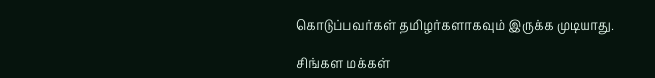கொடுப்பவர்கள் தமிழர்களாகவும் இருக்க முடியாது.

சிங்கள மக்கள்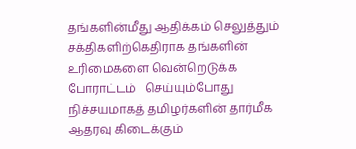தங்களின்மீது ஆதிக்கம் செலுத்தும் சக்திகளிற்கெதிராக தங்களின்  உரிமைகளை வென்றெடுக்க போராட்டம்   செய்யும்போது
நிச்சயமாகத் தமிழர்களின் தார்மீக  ஆதரவு கிடைக்கும்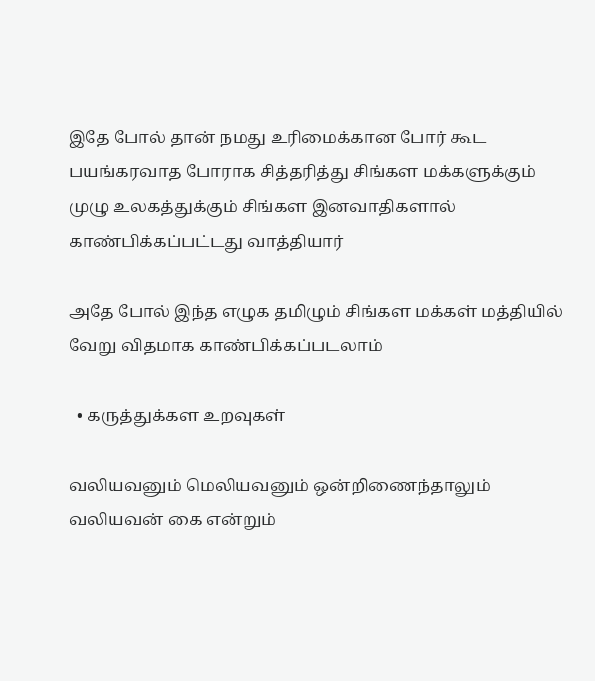இதே போல் தான் நமது உரிமைக்கான போர் கூட பயங்கரவாத போராக சித்தரித்து சிங்கள மக்களுக்கும் முழு உலகத்துக்கும் சிங்கள இனவாதிகளால் காண்பிக்கப்பட்டது வாத்தியார்

அதே போல் இந்த எழுக தமிழும் சிங்கள மக்கள் மத்தியில்  வேறு விதமாக காண்பிக்கப்படலாம்

  • கருத்துக்கள உறவுகள்

வலியவனும் மெலியவனும் ஒன்றிணைந்தாலும் வலியவன் கை என்றும்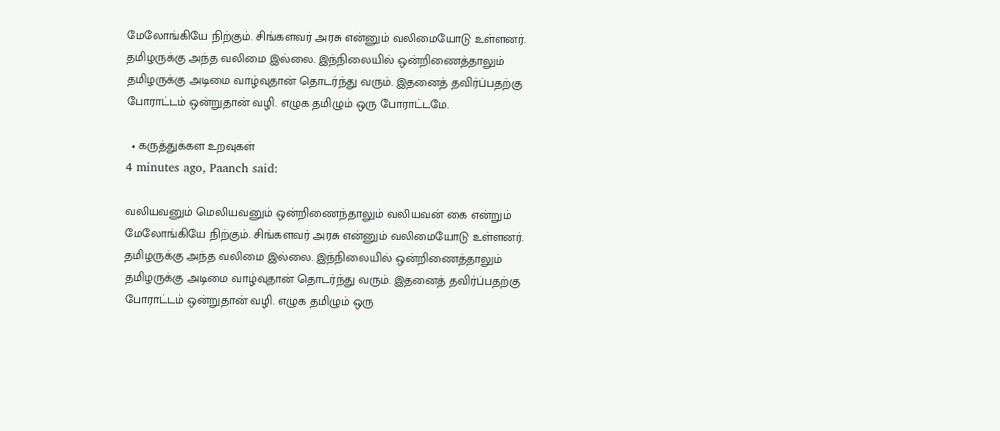மேலோங்கியே நிற்கும். சிங்களவர் அரசு என்னும் வலிமையோடு உள்ளனர். தமிழருக்கு அந்த வலிமை இல்லை. இந்நிலையில் ஒன்றிணைத்தாலும் தமிழருக்கு அடிமை வாழ்வுதான் தொடர்ந்து வரும். இதனைத் தவிர்ப்பதற்கு போராட்டம் ஒன்றுதான் வழி. எழுக தமிழும் ஒரு போராட்டமே.

  • கருத்துக்கள உறவுகள்
4 minutes ago, Paanch said:

வலியவனும் மெலியவனும் ஒன்றிணைந்தாலும் வலியவன் கை என்றும் மேலோங்கியே நிற்கும். சிங்களவர் அரசு என்னும் வலிமையோடு உள்ளனர். தமிழருக்கு அந்த வலிமை இல்லை. இந்நிலையில் ஒன்றிணைத்தாலும் தமிழருக்கு அடிமை வாழ்வுதான் தொடர்ந்து வரும். இதனைத் தவிர்ப்பதற்கு போராட்டம் ஒன்றுதான் வழி. எழுக தமிழும் ஒரு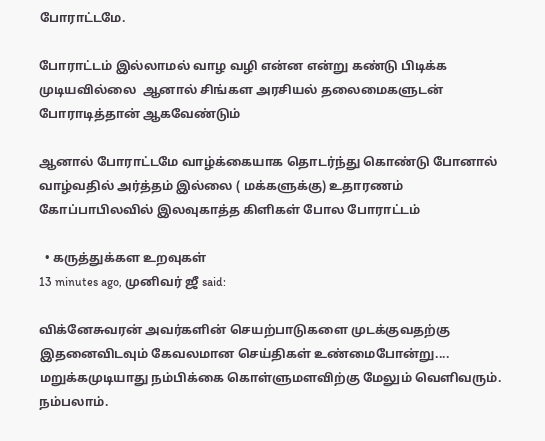போராட்டமே.

போராட்டம் இல்லாமல் வாழ வழி என்ன என்று கண்டு பிடிக்க முடியவில்லை  ஆனால் சிங்கள அரசியல் தலைமைகளுடன் போராடித்தான் ஆகவேண்டும்

ஆனால் போராட்டமே வாழ்க்கையாக தொடர்ந்து கொண்டு போனால்  வாழ்வதில் அர்த்தம் இல்லை ( மக்களுக்கு) உதாரணம் கோப்பாபிலவில் இலவுகாத்த கிளிகள் போல போராட்டம்

  • கருத்துக்கள உறவுகள்
13 minutes ago, முனிவர் ஜீ said:

விக்னேசுவரன் அவர்களின் செயற்பாடுகளை முடக்குவதற்கு இதனைவிடவும் கேவலமான செய்திகள் உண்மைபோன்று.... மறுக்கமுடியாது நம்பிக்கை கொள்ளுமளவிற்கு மேலும் வெளிவரும். நம்பலாம்.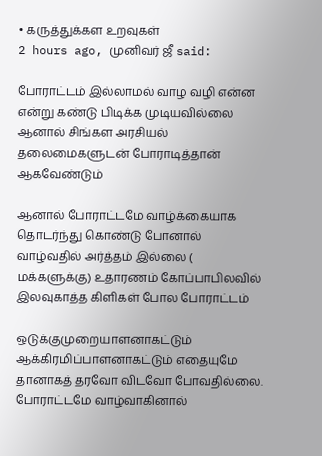• கருத்துக்கள உறவுகள்
2 hours ago, முனிவர் ஜீ said:

போராட்டம் இல்லாமல் வாழ வழி என்ன என்று கண்டு பிடிக்க முடியவில்லை  ஆனால் சிங்கள அரசியல் தலைமைகளுடன் போராடித்தான் ஆகவேண்டும்

ஆனால் போராட்டமே வாழ்க்கையாக தொடர்ந்து கொண்டு போனால்  வாழ்வதில் அர்த்தம் இல்லை ( மக்களுக்கு) உதாரணம் கோப்பாபிலவில் இலவுகாத்த கிளிகள் போல போராட்டம்

ஒடுக்குமுறையாளனாகட்டும் ஆக்கிரமிப்பாளனாகட்டும் எதையுமே தானாகத் தரவோ விடவோ போவதில்லை. போராட்டமே வாழ்வாகினால்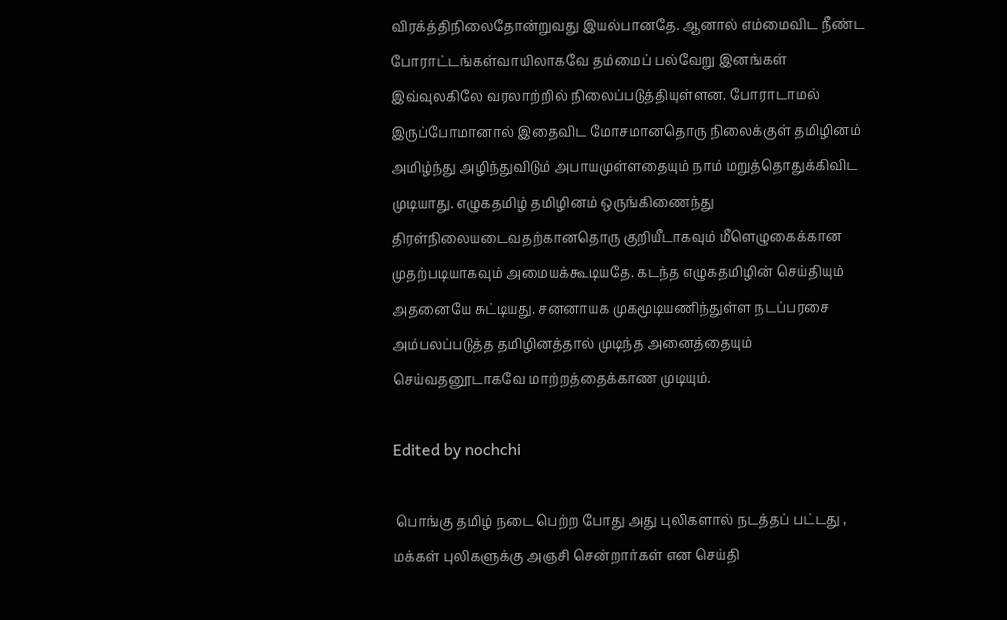விரக்த்திநிலைதோன்றுவது இயல்பானதே. ஆனால் எம்மைவிட நீண்ட போராட்டங்கள்வாயிலாகவே தம்மைப் பல்வேறு இனங்கள் இவ்வுலகிலே வரலாற்றில் நிலைப்படுத்தியுள்ளன. போராடாமல் இருப்போமானால் இதைவிட மோசமானதொரு நிலைக்குள் தமிழினம் அமிழ்ந்து அழிந்துவிடும் அபாயமுள்ளதையும் நாம் மறுத்தொதுக்கிவிட முடியாது. எழுகதமிழ் தமிழினம் ஒருங்கிணைந்து திரள்நிலையடைவதற்கானதொரு குறியீடாகவும் மீளெழுகைக்கான முதற்படியாகவும் அமையக்கூடியதே. கடந்த எழுகதமிழின் செய்தியும் அதனையே சுட்டியது. சனனாயக முகமூடியணிந்துள்ள நடப்பரசை அம்பலப்படுத்த தமிழினத்தால் முடிந்த அனைத்தையும் செய்வதனூடாகவே மாற்றத்தைக்காண முடியும்.

Edited by nochchi

 பொங்கு தமிழ் நடை பெற்ற போது அது புலிகளால் நடத்தப் பட்டது , மக்கள் புலிகளுக்கு அஞசி சென்றார்கள் என செய்தி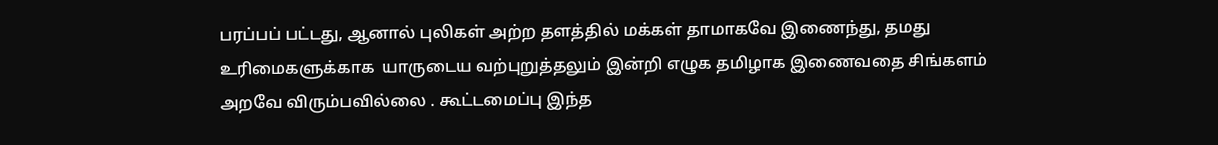பரப்பப் பட்டது, ஆனால் புலிகள் அற்ற தளத்தில் மக்கள் தாமாகவே இணைந்து, தமது உரிமைகளுக்காக  யாருடைய வற்புறுத்தலும் இன்றி எழுக தமிழாக இணைவதை சிங்களம் அறவே விரும்பவில்லை . கூட்டமைப்பு இந்த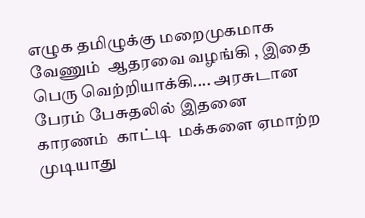எழுக தமிழுக்கு மறைமுகமாக வேணும்  ஆதரவை வழங்கி , இதை பெரு வெற்றியாக்கி.... அரசுடான பேரம் பேசுதலில் இதனை காரணம்  காட்டி  மக்களை ஏமாற்ற முடியாது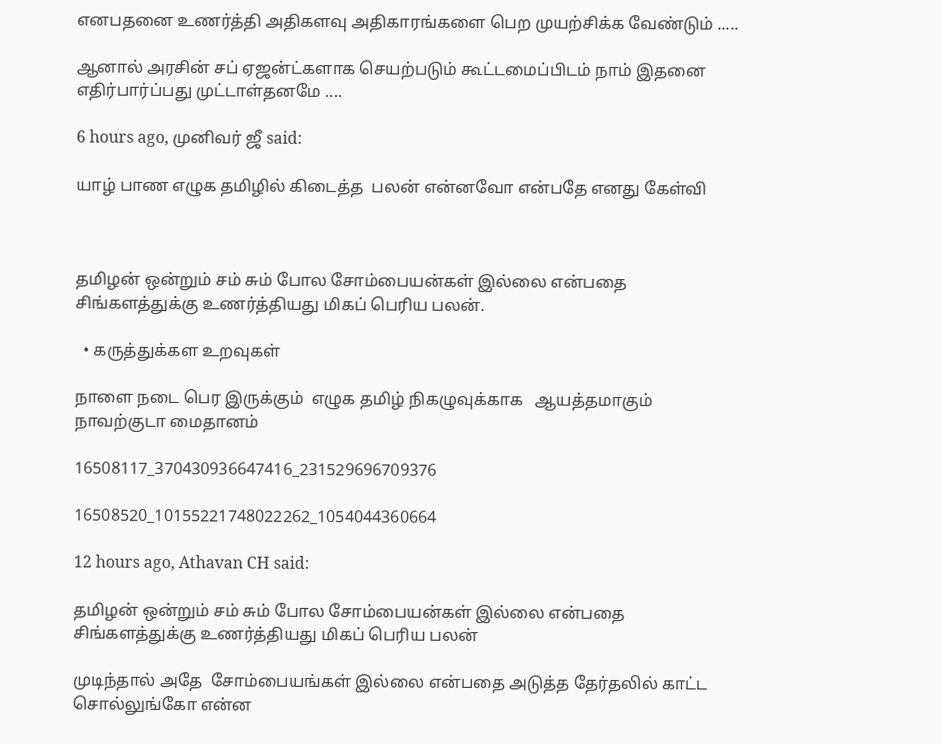எனபதனை உணர்த்தி அதிகளவு அதிகாரங்களை பெற முயற்சிக்க வேண்டும் .....

ஆனால் அரசின் சப் ஏஜன்ட்களாக செயற்படும் கூட்டமைப்பிடம் நாம் இதனை எதிர்பார்ப்பது முட்டாள்தனமே ....

6 hours ago, முனிவர் ஜீ said:

யாழ் பாண எழுக தமிழில் கிடைத்த  பலன் என்னவோ என்பதே எனது கேள்வி



தமிழன் ஒன்றும் சம் சும் போல சோம்பையன்கள் இல்லை என்பதை சிங்களத்துக்கு உணர்த்தியது மிகப் பெரிய பலன்.

  • கருத்துக்கள உறவுகள்

நாளை நடை பெர இருக்கும்  எழுக தமிழ் நிகழுவுக்காக   ஆயத்தமாகும் நாவற்குடா மைதானம்

16508117_370430936647416_231529696709376

16508520_10155221748022262_1054044360664

12 hours ago, Athavan CH said:

தமிழன் ஒன்றும் சம் சும் போல சோம்பையன்கள் இல்லை என்பதை சிங்களத்துக்கு உணர்த்தியது மிகப் பெரிய பலன்

முடிந்தால் அதே  சோம்பையங்கள் இல்லை என்பதை அடுத்த தேர்தலில் காட்ட சொல்லுங்கோ என்ன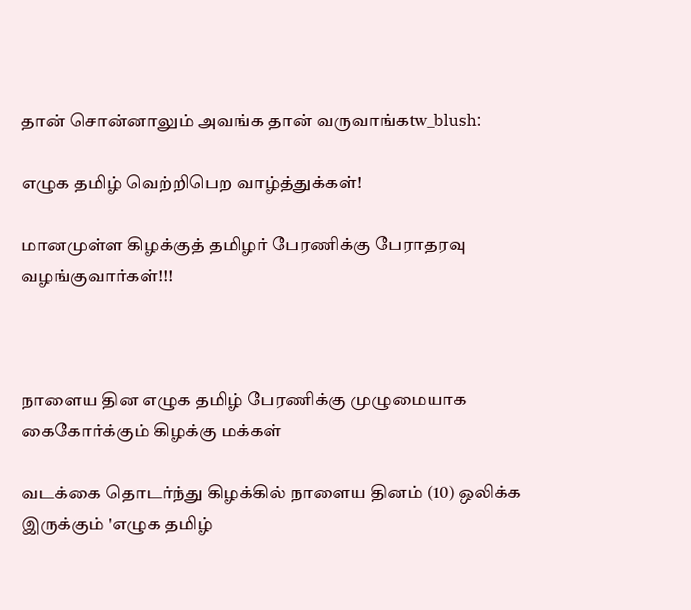தான் சொன்னாலும் அவங்க தான் வருவாங்கtw_blush:

எழுக தமிழ் வெற்றிபெற வாழ்த்துக்கள்!

மானமுள்ள கிழக்குத் தமிழர் பேரணிக்கு பேராதரவு வழங்குவார்கள்!!!



நாளைய தின எழுக தமிழ் பேரணிக்கு முழுமையாக கைகோர்க்கும் கிழக்கு மக்கள்

வடக்கை தொடர்ந்து கிழக்கில் நாளைய தினம் (10) ஒலிக்க இருக்கும் 'எழுக தமிழ்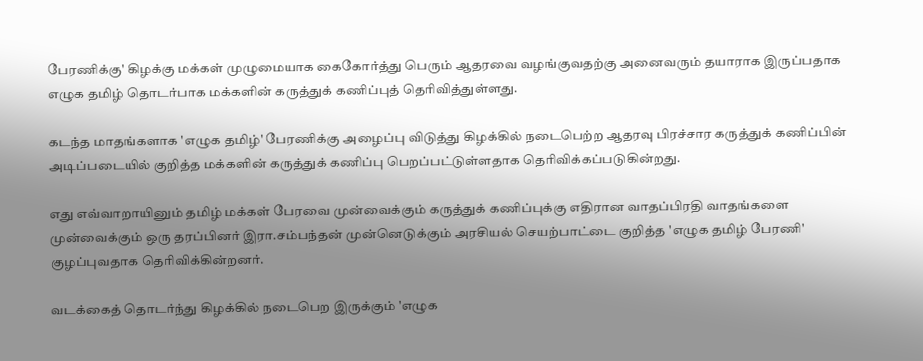பேரணிக்கு' கிழக்கு மக்கள் முழுமையாக கைகோர்த்து பெரும் ஆதரவை வழங்குவதற்கு அனைவரும் தயாராக இருப்பதாக எழுக தமிழ் தொடர்பாக மக்களின் கருத்துக் கணிப்புத் தெரிவித்துள்ளது.

கடந்த மாதங்களாக 'எழுக தமிழ்' பேரணிக்கு அழைப்பு விடுத்து கிழக்கில் நடைபெற்ற ஆதரவு பிரச்சார கருத்துக் கணிப்பின் அடிப்படையில் குறித்த மக்களின் கருத்துக் கணிப்பு பெறப்பட்டுள்ளதாக தெரிவிக்கப்படுகின்றது.

எது எவ்வாறாயினும் தமிழ் மக்கள் பேரவை முன்வைக்கும் கருத்துக் கணிப்புக்கு எதிரான வாதப்பிரதி வாதங்களை முன்வைக்கும் ஒரு தரப்பினர் இரா.சம்பந்தன் முன்னெடுக்கும் அரசியல் செயற்பாட்டை குறித்த 'எழுக தமிழ் பேரணி' குழப்புவதாக தெரிவிக்கின்றனர்.

வடக்கைத் தொடர்ந்து கிழக்கில் நடைபெற இருக்கும் 'எழுக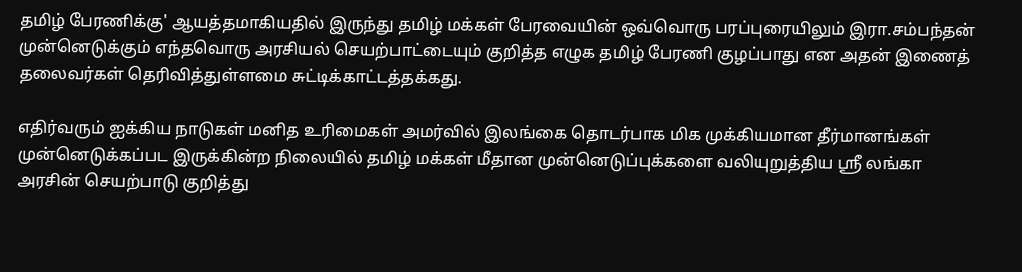தமிழ் பேரணிக்கு' ஆயத்தமாகியதில் இருந்து தமிழ் மக்கள் பேரவையின் ஒவ்வொரு பரப்புரையிலும் இரா.சம்பந்தன் முன்னெடுக்கும் எந்தவொரு அரசியல் செயற்பாட்டையும் குறித்த எழுக தமிழ் பேரணி குழப்பாது என அதன் இணைத் தலைவர்கள் தெரிவித்துள்ளமை சுட்டிக்காட்டத்தக்கது.

எதிர்வரும் ஐக்கிய நாடுகள் மனித உரிமைகள் அமர்வில் இலங்கை தொடர்பாக மிக முக்கியமான தீர்மானங்கள் முன்னெடுக்கப்பட இருக்கின்ற நிலையில் தமிழ் மக்கள் மீதான முன்னெடுப்புக்களை வலியுறுத்திய ஸ்ரீ லங்கா அரசின் செயற்பாடு குறித்து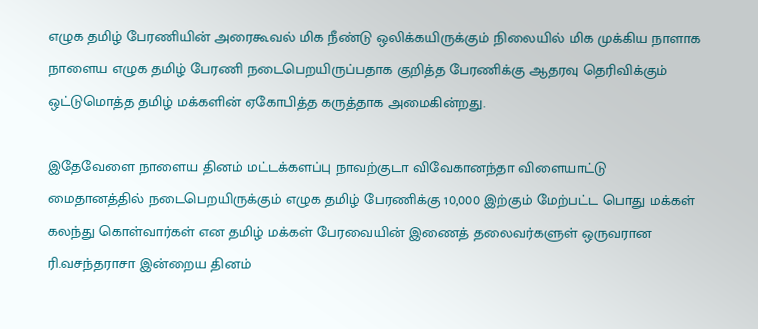எழுக தமிழ் பேரணியின் அரைகூவல் மிக நீண்டு ஒலிக்கயிருக்கும் நிலையில் மிக முக்கிய நாளாக நாளைய எழுக தமிழ் பேரணி நடைபெறயிருப்பதாக குறித்த பேரணிக்கு ஆதரவு தெரிவிக்கும் ஒட்டுமொத்த தமிழ் மக்களின் ஏகோபித்த கருத்தாக அமைகின்றது.

இதேவேளை நாளைய தினம் மட்டக்களப்பு நாவற்குடா விவேகானந்தா விளையாட்டு மைதானத்தில் நடைபெறயிருக்கும் எழுக தமிழ் பேரணிக்கு 10,000 இற்கும் மேற்பட்ட பொது மக்கள் கலந்து கொள்வார்கள் என தமிழ் மக்கள் பேரவையின் இணைத் தலைவர்களுள் ஒருவரான ரி.வசந்தராசா இன்றைய தினம்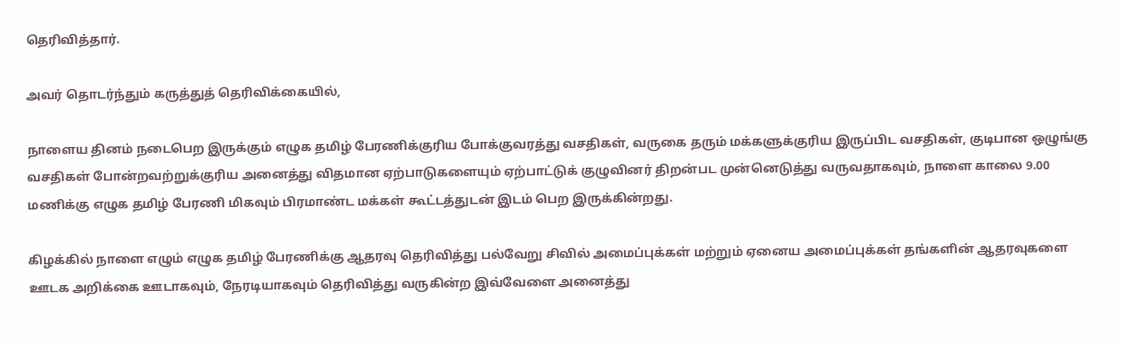தெரிவித்தார்.

அவர் தொடர்ந்தும் கருத்துத் தெரிவிக்கையில்,

நாளைய தினம் நடைபெற இருக்கும் எழுக தமிழ் பேரணிக்குரிய போக்குவரத்து வசதிகள், வருகை தரும் மக்களுக்குரிய இருப்பிட வசதிகள், குடிபான ஒழுங்கு வசதிகள் போன்றவற்றுக்குரிய அனைத்து விதமான ஏற்பாடுகளையும் ஏற்பாட்டுக் குழுவினர் திறன்பட முன்னெடுத்து வருவதாகவும், நாளை காலை 9.00 மணிக்கு எழுக தமிழ் பேரணி மிகவும் பிரமாண்ட மக்கள் கூட்டத்துடன் இடம் பெற இருக்கின்றது.

கிழக்கில் நாளை எழும் எழுக தமிழ் பேரணிக்கு ஆதரவு தெரிவித்து பல்வேறு சிவில் அமைப்புக்கள் மற்றும் ஏனைய அமைப்புக்கள் தங்களின் ஆதரவுகளை ஊடக அறிக்கை ஊடாகவும், நேரடியாகவும் தெரிவித்து வருகின்ற இவ்வேளை அனைத்து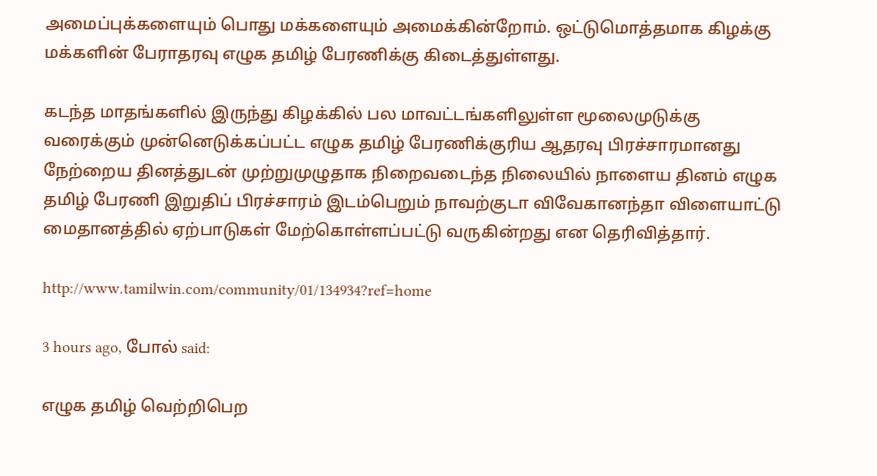அமைப்புக்களையும் பொது மக்களையும் அமைக்கின்றோம். ஒட்டுமொத்தமாக கிழக்கு மக்களின் பேராதரவு எழுக தமிழ் பேரணிக்கு கிடைத்துள்ளது.

கடந்த மாதங்களில் இருந்து கிழக்கில் பல மாவட்டங்களிலுள்ள மூலைமுடுக்கு வரைக்கும் முன்னெடுக்கப்பட்ட எழுக தமிழ் பேரணிக்குரிய ஆதரவு பிரச்சாரமானது நேற்றைய தினத்துடன் முற்றுமுழுதாக நிறைவடைந்த நிலையில் நாளைய தினம் எழுக தமிழ் பேரணி இறுதிப் பிரச்சாரம் இடம்பெறும் நாவற்குடா விவேகானந்தா விளையாட்டு மைதானத்தில் ஏற்பாடுகள் மேற்கொள்ளப்பட்டு வருகின்றது என தெரிவித்தார்.

http://www.tamilwin.com/community/01/134934?ref=home

3 hours ago, போல் said:

எழுக தமிழ் வெற்றிபெற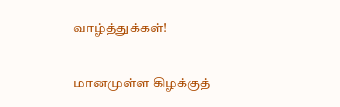வாழ்த்துக்கள்!

மானமுள்ள கிழக்குத்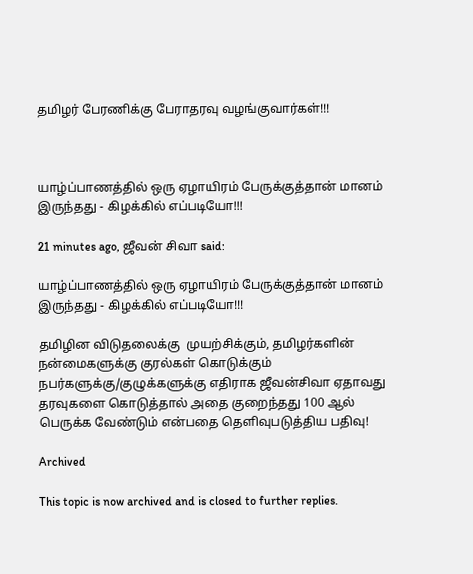தமிழர் பேரணிக்கு பேராதரவு வழங்குவார்கள்!!!



யாழ்ப்பாணத்தில் ஒரு ஏழாயிரம் பேருக்குத்தான் மானம் இருந்தது - கிழக்கில் எப்படியோ!!!

21 minutes ago, ஜீவன் சிவா said:

யாழ்ப்பாணத்தில் ஒரு ஏழாயிரம் பேருக்குத்தான் மானம் இருந்தது - கிழக்கில் எப்படியோ!!!

தமிழின விடுதலைக்கு  முயற்சிக்கும், தமிழர்களின் நன்மைகளுக்கு குரல்கள் கொடுக்கும் நபர்களுக்கு/குழுக்களுக்கு எதிராக ஜீவன்சிவா ஏதாவது தரவுகளை கொடுத்தால் அதை குறைந்தது 100 ஆல் பெருக்க வேண்டும் என்பதை தெளிவுபடுத்திய பதிவு!

Archived

This topic is now archived and is closed to further replies.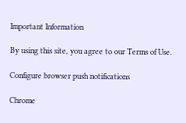Important Information

By using this site, you agree to our Terms of Use.

Configure browser push notifications

Chrome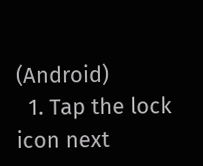(Android)
  1. Tap the lock icon next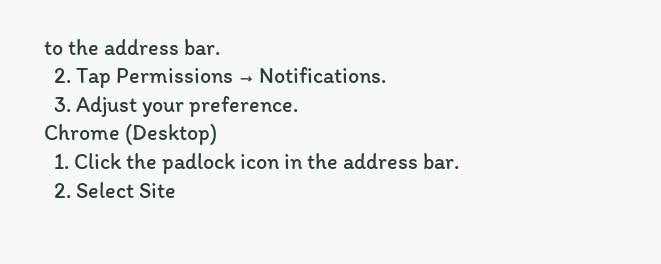to the address bar.
  2. Tap Permissions → Notifications.
  3. Adjust your preference.
Chrome (Desktop)
  1. Click the padlock icon in the address bar.
  2. Select Site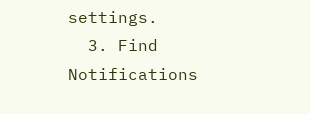settings.
  3. Find Notifications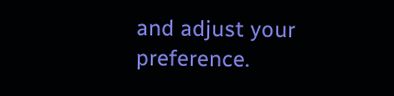and adjust your preference.